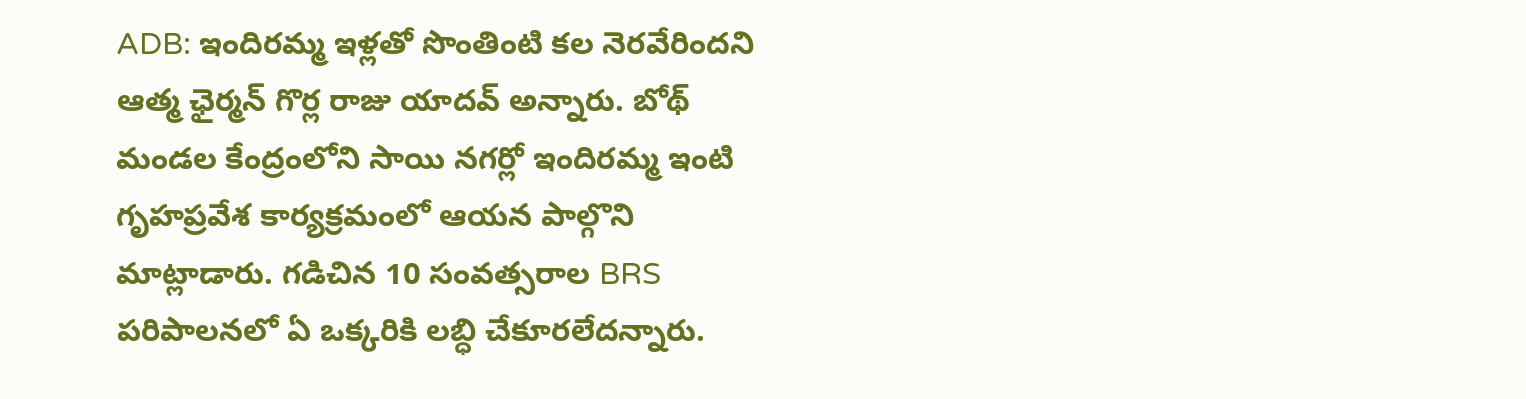ADB: ఇందిరమ్మ ఇళ్లతో సొంతింటి కల నెరవేరిందని ఆత్మ ఛైర్మన్ గొర్ల రాజు యాదవ్ అన్నారు. బోథ్ మండల కేంద్రంలోని సాయి నగర్లో ఇందిరమ్మ ఇంటి గృహప్రవేశ కార్యక్రమంలో ఆయన పాల్గొని మాట్లాడారు. గడిచిన 10 సంవత్సరాల BRS పరిపాలనలో ఏ ఒక్కరికి లబ్ధి చేకూరలేదన్నారు.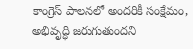కాంగ్రెస్ పాలనలో అందరికీ సంక్షేమం, అభివృద్ధి జరుగుతుందని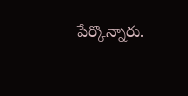పేర్కొన్నారు.